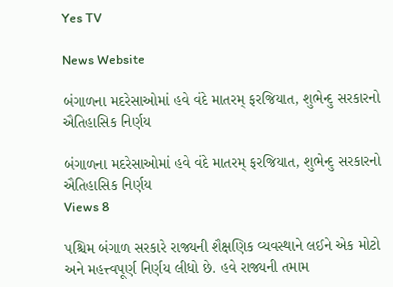Yes TV

News Website

બંગાળના મદરેસાઓમાં હવે વંદે માતરમ્ ફરજિયાત, શુભેન્દુ સરકારનો ઐતિહાસિક નિર્ણય

બંગાળના મદરેસાઓમાં હવે વંદે માતરમ્ ફરજિયાત, શુભેન્દુ સરકારનો ઐતિહાસિક નિર્ણય
Views 8

પશ્ચિમ બંગાળ સરકારે રાજ્યની શૈક્ષણિક વ્યવસ્થાને લઈને એક મોટો અને મહત્ત્વપૂર્ણ નિર્ણય લીધો છે. હવે રાજ્યની તમામ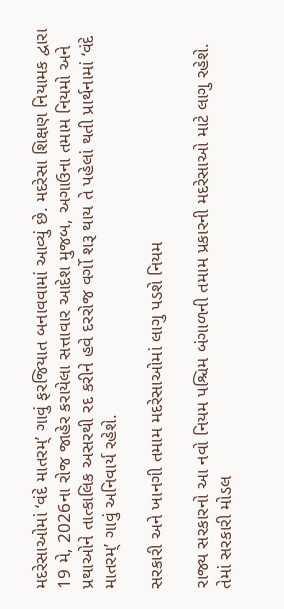મદરેસાઓમાં ‘વંદે માતરમ્’ ગાવું ફરજિયાત બનાવવામાં આવ્યું છે. મદરેસા શિક્ષણ નિયામક દ્વારા 19 મે, 2026ના રોજ જાહેર કરાયેલા સત્તાવાર આદેશ મુજબ, અગાઉના તમામ નિયમો અને પ્રથાઓને તાત્કાલિક અસરથી રદ કરીને હવે દરરોજ વર્ગો શરૂ થાય તે પહેલાં થતી પ્રાર્થનામાં ‘વંદે માતરમ્’ ગાવું અનિવાર્ય રહેશે.

સરકારી અને ખાનગી તમામ મદરેસાઓમાં લાગુ પડશે નિયમ

રાજ્ય સરકારનો આ નવો નિયમ પશ્ચિમ બંગાળની તમામ પ્રકારની મદરેસાઓ માટે લાગુ રહેશે. તેમાં સરકારી મોડલ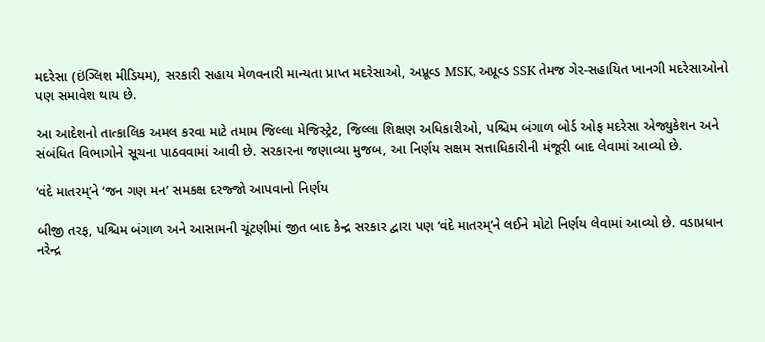મદરેસા (ઇંગ્લિશ મીડિયમ), સરકારી સહાય મેળવનારી માન્યતા પ્રાપ્ત મદરેસાઓ, અપ્રૂવ્ડ MSK, અપ્રૂવ્ડ SSK તેમજ ગેર-સહાયિત ખાનગી મદરેસાઓનો પણ સમાવેશ થાય છે.

આ આદેશનો તાત્કાલિક અમલ કરવા માટે તમામ જિલ્લા મેજિસ્ટ્રેટ, જિલ્લા શિક્ષણ અધિકારીઓ, પશ્ચિમ બંગાળ બોર્ડ ઓફ મદરેસા એજ્યુકેશન અને સંબંધિત વિભાગોને સૂચના પાઠવવામાં આવી છે. સરકારના જણાવ્યા મુજબ, આ નિર્ણય સક્ષમ સત્તાધિકારીની મંજૂરી બાદ લેવામાં આવ્યો છે.

‘વંદે માતરમ્’ને ‘જન ગણ મન’ સમકક્ષ દરજ્જો આપવાનો નિર્ણય

બીજી તરફ, પશ્ચિમ બંગાળ અને આસામની ચૂંટણીમાં જીત બાદ કેન્દ્ર સરકાર દ્વારા પણ ‘વંદે માતરમ્’ને લઈને મોટો નિર્ણય લેવામાં આવ્યો છે. વડાપ્રધાન નરેન્દ્ર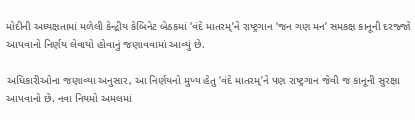મોદીની અધ્યક્ષતામાં મળેલી કેન્દ્રીય કેબિનેટ બેઠકમાં ‘વંદે માતરમ્’ને રાષ્ટ્રગાન ‘જન ગણ મન’ સમકક્ષ કાનૂની દરજ્જો આપવાનો નિર્ણય લેવાયો હોવાનું જણાવવામાં આવ્યું છે.

અધિકારીઓના જણાવ્યા અનુસાર, આ નિર્ણયનો મુખ્ય હેતુ ‘વંદે માતરમ્’ને પણ રાષ્ટ્રગાન જેવી જ કાનૂની સુરક્ષા આપવાનો છે. નવા નિયમો અમલમાં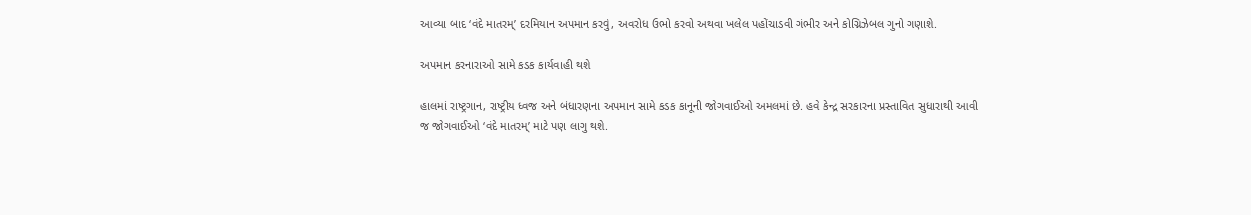આવ્યા બાદ ‘વંદે માતરમ્’ દરમિયાન અપમાન કરવું, અવરોધ ઉભો કરવો અથવા ખલેલ પહોંચાડવી ગંભીર અને કોગ્નિઝેબલ ગુનો ગણાશે.

અપમાન કરનારાઓ સામે કડક કાર્યવાહી થશે

હાલમાં રાષ્ટ્રગાન, રાષ્ટ્રીય ધ્વજ અને બંધારણના અપમાન સામે કડક કાનૂની જોગવાઈઓ અમલમાં છે. હવે કેન્દ્ર સરકારના પ્રસ્તાવિત સુધારાથી આવી જ જોગવાઈઓ ‘વંદે માતરમ્’ માટે પણ લાગુ થશે.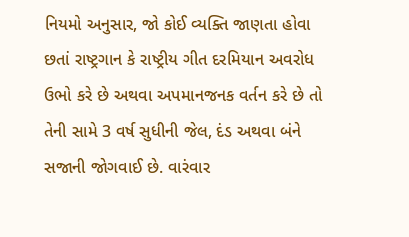નિયમો અનુસાર, જો કોઈ વ્યક્તિ જાણતા હોવા છતાં રાષ્ટ્રગાન કે રાષ્ટ્રીય ગીત દરમિયાન અવરોધ ઉભો કરે છે અથવા અપમાનજનક વર્તન કરે છે તો તેની સામે 3 વર્ષ સુધીની જેલ, દંડ અથવા બંને સજાની જોગવાઈ છે. વારંવાર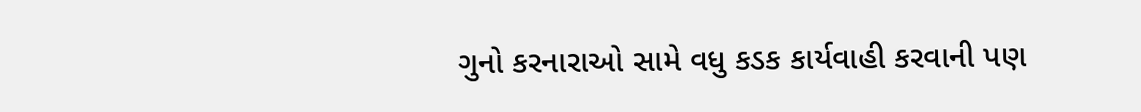ગુનો કરનારાઓ સામે વધુ કડક કાર્યવાહી કરવાની પણ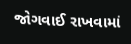જોગવાઈ રાખવામાં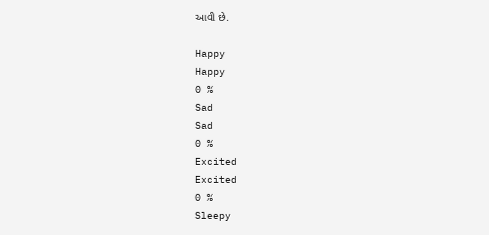આવી છે.

Happy
Happy
0 %
Sad
Sad
0 %
Excited
Excited
0 %
Sleepy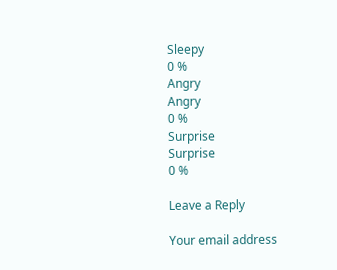Sleepy
0 %
Angry
Angry
0 %
Surprise
Surprise
0 %

Leave a Reply

Your email address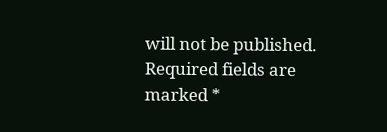will not be published. Required fields are marked *